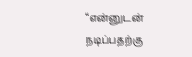“என்னுடன் நடிப்பதற்கு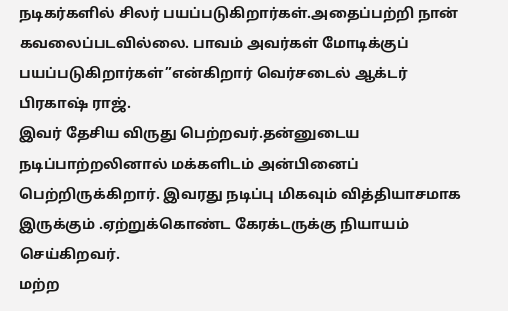நடிகர்களில் சிலர் பயப்படுகிறார்கள்.அதைப்பற்றி நான் கவலைப்படவில்லை. பாவம் அவர்கள் மோடிக்குப் பயப்படுகிறார்கள்”என்கிறார் வெர்சடைல் ஆக்டர் பிரகாஷ் ராஜ்.
இவர் தேசிய விருது பெற்றவர்.தன்னுடைய நடிப்பாற்றலினால் மக்களிடம் அன்பினைப் பெற்றிருக்கிறார். இவரது நடிப்பு மிகவும் வித்தியாசமாக இருக்கும் .ஏற்றுக்கொண்ட கேரக்டருக்கு நியாயம் செய்கிறவர்.
மற்ற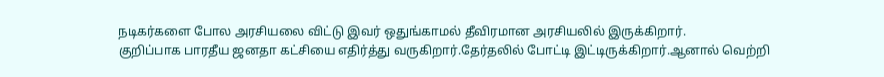நடிகர்களை போல அரசியலை விட்டு இவர் ஒதுங்காமல் தீவிரமான அரசியலில் இருக்கிறார்.
குறிப்பாக பாரதீய ஜனதா கட்சியை எதிர்த்து வருகிறார்.தேர்தலில் போட்டி இட்டிருக்கிறார்.ஆனால் வெற்றி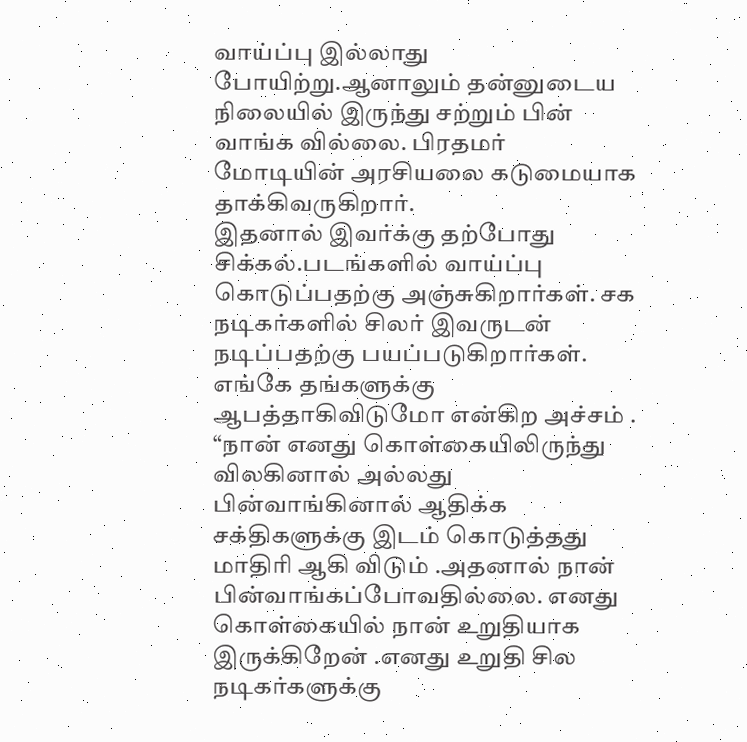வாய்ப்பு இல்லாது போயிற்று.ஆனாலும் தன்னுடைய நிலையில் இருந்து சற்றும் பின் வாங்க வில்லை. பிரதமர் மோடியின் அரசியலை கடுமையாக தாக்கிவருகிறார்.
இதனால் இவர்க்கு தற்போது சிக்கல்.படங்களில் வாய்ப்பு கொடுப்பதற்கு அஞ்சுகிறார்கள். சக நடிகர்களில் சிலர் இவருடன் நடிப்பதற்கு பயப்படுகிறார்கள். எங்கே தங்களுக்கு ஆபத்தாகிவிடுமோ என்கிற அச்சம் .
“நான் எனது கொள்கையிலிருந்து விலகினால் அல்லது பின்வாங்கினால் ஆதிக்க சக்திகளுக்கு இடம் கொடுத்தது மாதிரி ஆகி விடும் .அதனால் நான் பின்வாங்கப்போவதில்லை. எனது கொள்கையில் நான் உறுதியாக இருக்கிறேன் .எனது உறுதி சில நடிகர்களுக்கு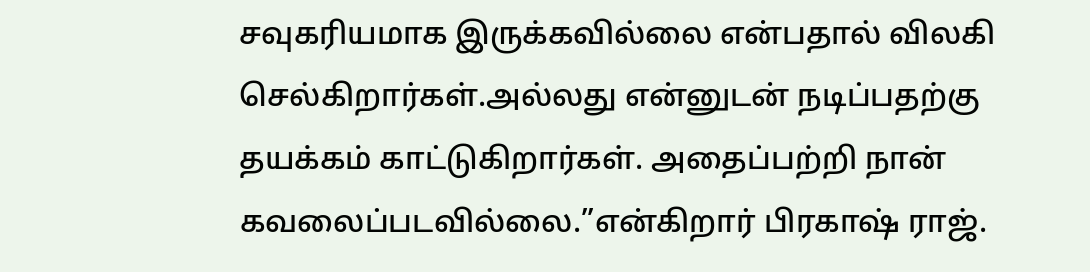சவுகரியமாக இருக்கவில்லை என்பதால் விலகி செல்கிறார்கள்.அல்லது என்னுடன் நடிப்பதற்கு தயக்கம் காட்டுகிறார்கள். அதைப்பற்றி நான் கவலைப்படவில்லை.”என்கிறார் பிரகாஷ் ராஜ்.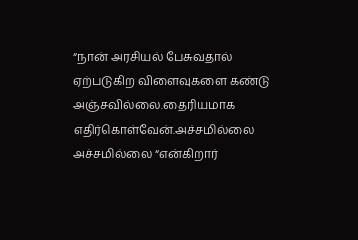“நான் அரசியல் பேசுவதால் ஏற்படுகிற விளைவுகளை கண்டு அஞ்சவில்லை.தைரியமாக எதிர்கொள்வேன்.அச்சமில்லை அச்சமில்லை “என்கிறார்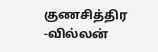குணசித்திர -வில்லன்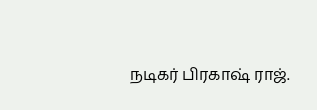நடிகர் பிரகாஷ் ராஜ்.